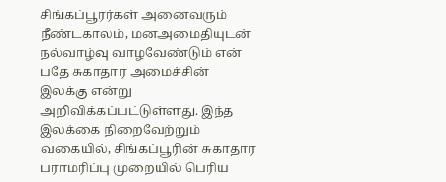சிங்கப்பூரர்கள் அனைவரும் நீண்டகாலம், மனஅமைதியுடன் நல்வாழ்வு வாழவேண்டும் என் பதே சுகாதார அமைச்சின் இலக்கு என்று அறிவிக்கப்பட்டுள்ளது. இந்த இலக்கை நிறைவேற்றும் வகையில், சிங்கப்பூரின் சுகாதார பராமரிப்பு முறையில் பெரிய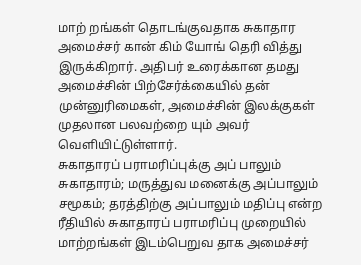மாற் றங்கள் தொடங்குவதாக சுகாதார அமைச்சர் கான் கிம் யோங் தெரி வித்து இருக்கிறார். அதிபர் உரைக்கான தமது அமைச்சின் பிற்சேர்க்கையில் தன் முன்னுரிமைகள், அமைச்சின் இலக்குகள் முதலான பலவற்றை யும் அவர் வெளியிட்டுள்ளார்.
சுகாதாரப் பராமரிப்புக்கு அப் பாலும் சுகாதாரம்; மருத்துவ மனைக்கு அப்பாலும் சமூகம்; தரத்திற்கு அப்பாலும் மதிப்பு என்ற ரீதியில் சுகாதாரப் பராமரிப்பு முறையில் மாற்றங்கள் இடம்பெறுவ தாக அமைச்சர்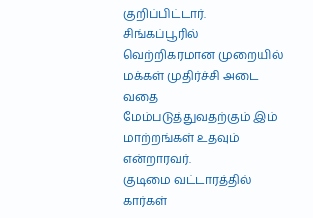குறிப்பிட்டார். சிங்கப்பூரில் வெற்றிகரமான முறையில் மக்கள் முதிர்ச்சி அடை வதை மேம்படுத்துவதற்கும் இம் மாற்றங்கள் உதவும் என்றாரவர்.
குடிமை வட்டாரத்தில் கார்கள்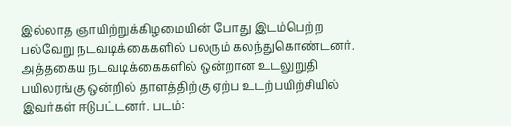இல்லாத ஞாயிற்றுக்கிழமையின் போது இடம்பெற்ற பல்வேறு நடவடிக்கைகளில் பலரும் கலந்துகொண்டனர். அத்தகைய நடவடிக்கைகளில் ஒன்றான உடலுறுதி பயிலரங்கு ஒன்றில் தாளத்திற்கு ஏற்ப உடற்பயிற்சியில் இவர்கள் ஈடுபட்டனர். படம்: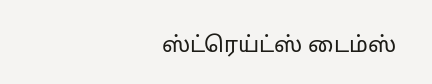ஸ்ட்ரெய்ட்ஸ் டைம்ஸ்